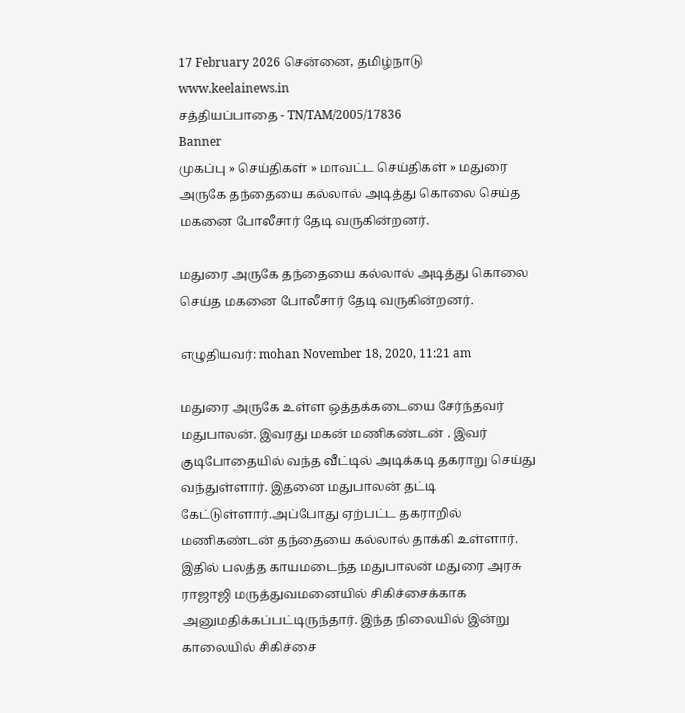17 February 2026 சென்னை, தமிழ்நாடு
www.keelainews.in
சத்தியப்பாதை - TN/TAM/2005/17836
Banner
முகப்பு » செய்திகள் » மாவட்ட செய்திகள் » மதுரை அருகே தந்தையை கல்லால் அடித்து கொலை செய்த மகனை போலீசார் தேடி வருகின்றனர்.

மதுரை அருகே தந்தையை கல்லால் அடித்து கொலை செய்த மகனை போலீசார் தேடி வருகின்றனர்.

எழுதியவர்: mohan November 18, 2020, 11:21 am

மதுரை அருகே உள்ள ஒத்தக்கடையை சேர்ந்தவர் மதுபாலன். இவரது மகன் மணிகண்டன் . இவர் குடிபோதையில் வந்த வீட்டில் அடிக்கடி தகராறு செய்து வந்துள்ளார். இதனை மதுபாலன் தட்டி கேட்டுள்ளார்.அப்போது ஏற்பட்ட தகராறில் மணிகண்டன் தந்தையை கல்லால் தாக்கி உள்ளார். இதில் பலத்த காயமடைந்த மதுபாலன் மதுரை அரசு ராஜாஜி மருத்துவமனையில் சிகிச்சைக்காக அனுமதிக்கப்பட்டிருந்தார். இந்த நிலையில் இன்று காலையில் சிகிச்சை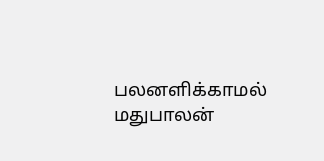பலனளிக்காமல் மதுபாலன்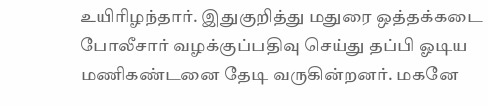உயிரிழந்தார். இதுகுறித்து மதுரை ஒத்தக்கடை போலீசார் வழக்குப்பதிவு செய்து தப்பி ஓடிய மணிகண்டனை தேடி வருகின்றனர். மகனே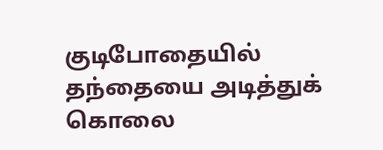குடிபோதையில் தந்தையை அடித்துக் கொலை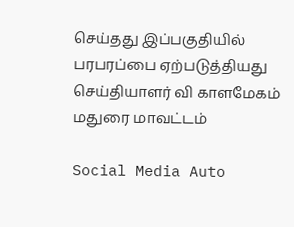செய்தது இப்பகுதியில் பரபரப்பை ஏற்படுத்தியது செய்தியாளர் வி காளமேகம் மதுரை மாவட்டம்

Social Media Auto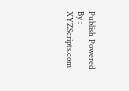Publish Powered By : XYZScripts.com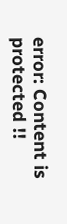error: Content is protected !!